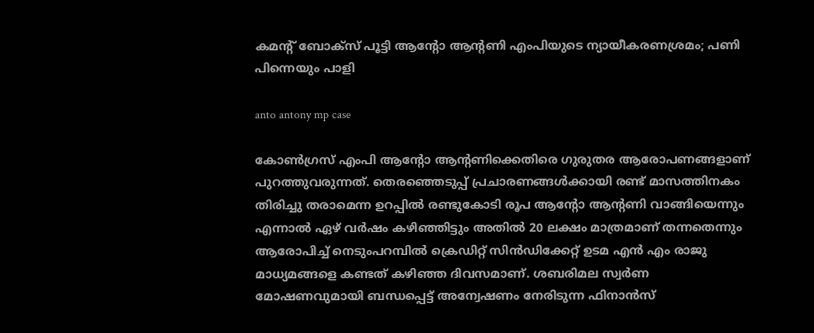കമന്റ് ബോക്സ് പൂട്ടി ആന്റോ ആന്റണി എംപിയുടെ ന്യായീകരണശ്രമം; പണി പിന്നെയും പാളി

anto antony mp case

കോൺഗ്രസ് എംപി ആന്റോ ആന്റണിക്കെതിരെ ഗുരുതര ആരോപണങ്ങളാണ് പുറത്തുവരുന്നത്. തെരഞ്ഞെടുപ്പ് പ്രചാരണങ്ങൾക്കായി രണ്ട് മാസത്തിനകം തിരിച്ചു തരാമെന്ന ഉറപ്പിൽ രണ്ടുകോടി രൂപ ആന്റോ ആന്റണി വാങ്ങിയെന്നും എന്നാൽ ഏഴ് വർഷം കഴിഞ്ഞിട്ടും അതിൽ 20 ലക്ഷം മാത്രമാണ് തന്നതെന്നും ആരോപിച്ച് നെടുംപറമ്പിൽ ക്രെഡിറ്റ് സിൻഡിക്കേറ്റ് ഉടമ എൻ എം രാജു മാധ്യമങ്ങളെ കണ്ടത് കഴിഞ്ഞ ദിവസമാണ്. ശബരിമല സ്വർണ മോഷണവുമായി ബന്ധപ്പെട്ട് അന്വേഷണം നേരിടുന്ന ഫിനാൻസ്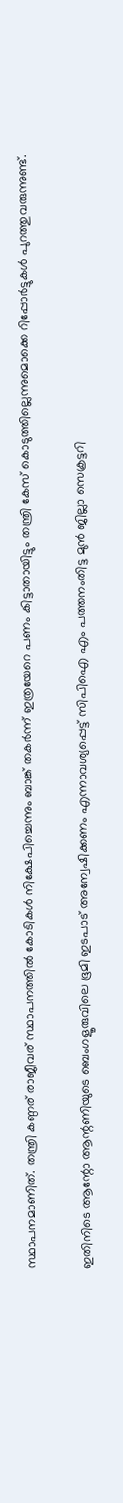സ്ഥാപനമാണിത്. തന്ത്രി കണ്ഠര് രാജീവര് സ്ഥാപനത്തിൽ കോടികൾ നിക്ഷേപിച്ചെന്നും ബാങ്ക് തകർന്ന് ഇത്രയേറെ പണം കിട്ടാതായിട്ടും തന്ത്രി കേസ് കൊടുത്തില്ലെന്നുമൊക്കെ റിപ്പോർട്ടുകൾ പുറത്തുവരുന്നുണ്ട്.

ഇതിനിടെ ആന്റോ ആന്റണിയുടെ ബെംഗളൂരുവിലെ ഭൂമി ഇടപാട് അന്വേഷിക്കണം എന്നാവശ്യപ്പെട്ട് സിപിഐ എം പത്തനംതിട്ട മുൻ ജില്ലാ സെക്രട്ടറി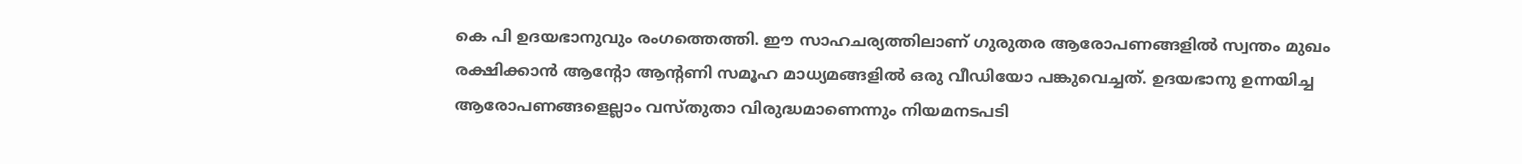കെ പി ഉദയഭാനുവും രംഗത്തെത്തി. ഈ സാഹചര്യത്തിലാണ് ഗുരുതര ആരോപണങ്ങളിൽ സ്വന്തം മുഖം രക്ഷിക്കാൻ ആന്റോ ആന്റണി സമൂഹ മാധ്യമങ്ങളിൽ ഒരു വീഡിയോ പങ്കുവെച്ചത്. ഉദയഭാനു ഉന്നയിച്ച ആരോപണങ്ങളെല്ലാം വസ്തുതാ വിരുദ്ധമാണെന്നും നിയമനടപടി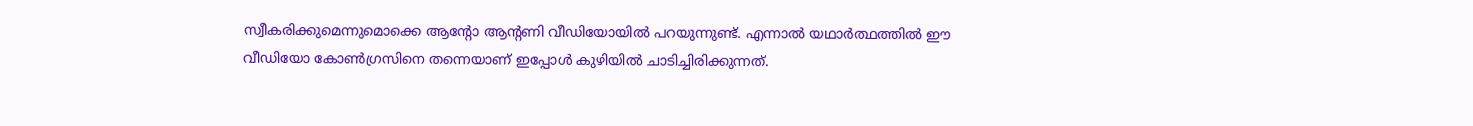സ്വീകരിക്കുമെന്നുമൊക്കെ ആന്റോ ആന്റണി വീഡിയോയിൽ പറയുന്നുണ്ട്. എന്നാൽ യഥാ‌ർത്ഥത്തിൽ ഈ വീഡിയോ കോൺഗ്രസിനെ തന്നെയാണ് ഇപ്പോൾ കുഴിയിൽ ചാടിച്ചിരിക്കുന്നത്.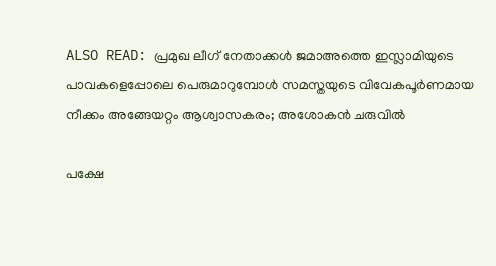ALSO READ: പ്രമുഖ ലീഗ് നേതാക്കൾ ജമാഅത്തെ ഇസ്ലാമിയുടെ പാവകളെപ്പോലെ പെരുമാറുമ്പോൾ സമസ്തയുടെ വിവേകപൂർണമായ നീക്കം അങ്ങേയറ്റം ആശ്വാസകരം; അശോകൻ ചരുവിൽ

പക്ഷേ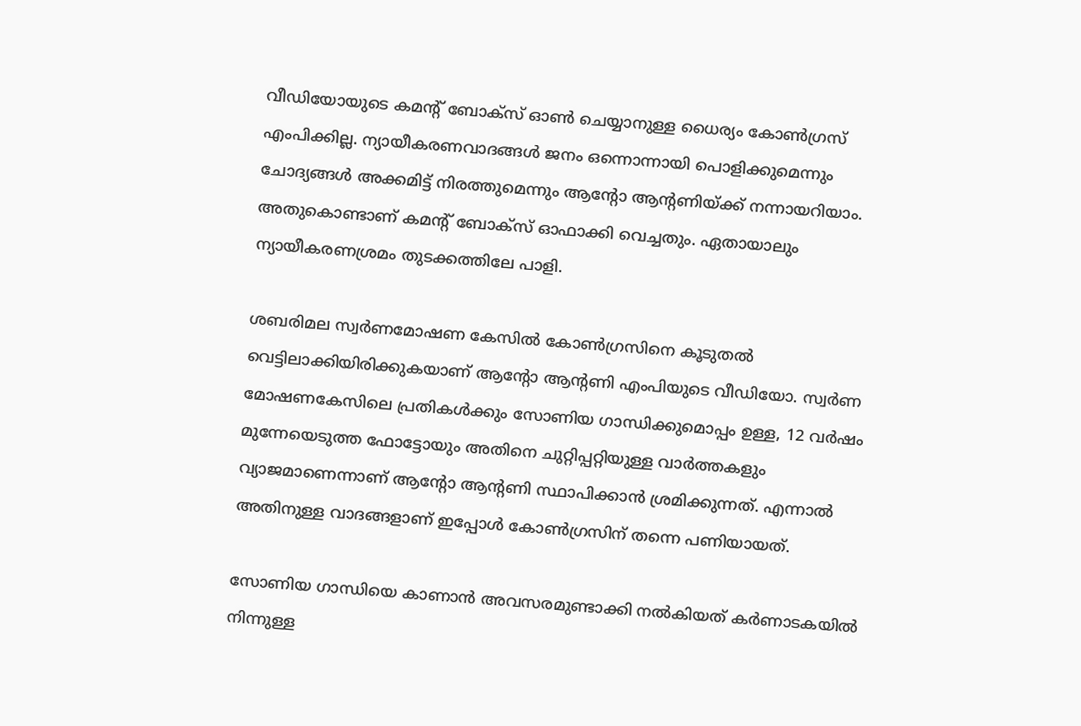വീഡിയോയുടെ കമന്റ് ബോക്സ് ഓൺ ചെയ്യാനുള്ള ധൈര്യം കോൺഗ്രസ് എംപിക്കില്ല. ന്യായീകരണവാദങ്ങൾ ജനം ഒന്നൊന്നായി പൊളിക്കുമെന്നും ചോദ്യങ്ങൾ അക്കമിട്ട് നിരത്തുമെന്നും ആന്റോ ആന്റണിയ്ക്ക് നന്നായറിയാം. അതുകൊണ്ടാണ് കമന്റ് ബോക്സ് ഓഫാക്കി വെച്ചതും. ഏതായാലും ന്യായീകരണശ്രമം തുടക്കത്തിലേ പാളി.

ശബരിമല സ്വർണമോഷണ കേസിൽ കോൺഗ്രസിനെ കൂടുതൽ വെട്ടിലാക്കിയിരിക്കുകയാണ് ആൻ്റോ ആൻ്റണി എംപിയുടെ വീഡിയോ. സ്വർണ മോഷണകേസിലെ പ്രതികൾക്കും സോണിയ ഗാന്ധിക്കുമൊപ്പം ഉള്ള, 12 വ‌ർഷം മുന്നേയെടുത്ത ഫോട്ടോയും അതിനെ ചുറ്റിപ്പറ്റിയുള്ള വാർത്തകളും വ്യാജമാണെന്നാണ് ആന്റോ ആൻ്റണി സ്ഥാപിക്കാൻ ശ്രമിക്കുന്നത്. എന്നാൽ അതിനുള്ള വാദങ്ങളാണ് ഇപ്പോൾ കോൺഗ്രസിന് തന്നെ പണിയായത്.

സോണിയ ഗാന്ധിയെ കാണാൻ അവസരമുണ്ടാക്കി നൽകിയത് കർണാടകയിൽ നിന്നുള്ള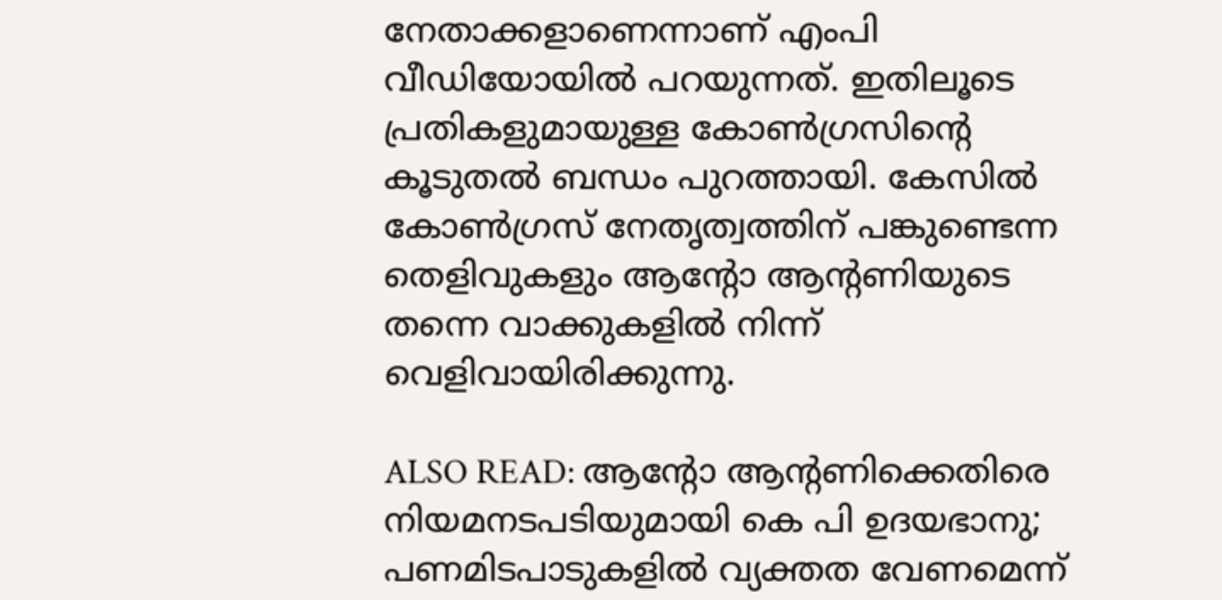നേതാക്കളാണെന്നാണ് എംപി വീഡിയോയിൽ പറയുന്നത്. ഇതിലൂടെ പ്രതികളുമായുള്ള കോൺഗ്രസിൻ്റെ കൂടുതൽ ബന്ധം പുറത്തായി. കേസിൽ കോൺഗ്രസ് നേതൃത്വത്തിന് പങ്കുണ്ടെന്ന തെളിവുകളും ആന്റോ ആന്റണിയുടെ തന്നെ വാക്കുകളിൽ നിന്ന് വെളിവായിരിക്കുന്നു.

ALSO READ: ആന്റോ ആന്റണിക്കെതിരെ നിയമനടപടിയുമായി കെ പി ഉദയഭാനു; പണമിടപാടുകളിൽ വ്യക്തത വേണമെന്ന്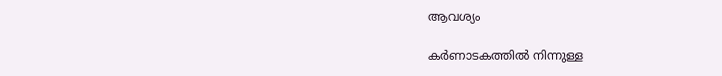ആവശ്യം

കർണാടകത്തിൽ നിന്നുള്ള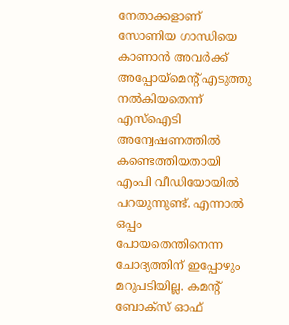നേതാക്കളാണ് സോണിയ ഗാന്ധിയെ കാണാൻ അവർക്ക് അപ്പോയ്മെൻ്റ് എടുത്തു നൽകിയതെന്ന് എസ്ഐടി അന്വേഷണത്തിൽ കണ്ടെത്തിയതായി എംപി വീഡിയോയിൽ പറയുന്നുണ്ട്. എന്നാൽ ഒപ്പം പോയതെന്തിനെന്ന ചോദ്യത്തിന് ഇപ്പോഴും മറുപടിയില്ല. കമന്റ് ബോക്സ് ഓഫ്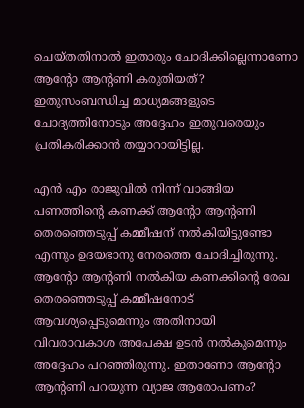ചെയ്തതിനാൽ ഇതാരും ചോദിക്കില്ലെന്നാണോ ആന്റോ ആന്റണി കരുതിയത്? ഇതുസംബന്ധിച്ച മാധ്യമങ്ങളുടെ ചോദ്യത്തിനോടും അദ്ദേഹം ഇതുവരെയും പ്രതികരിക്കാൻ തയ്യാറായിട്ടില്ല.

എൻ എം രാജുവിൽ നിന്ന് വാങ്ങിയ പണത്തിന്റെ കണക്ക് ആന്റോ ആന്റണി തെരഞ്ഞെടുപ്പ് കമ്മീഷന് നൽകിയിട്ടുണ്ടോ എന്നും ഉദയഭാനു നേരത്തെ ചോദിച്ചിരുന്നു. ആന്‍റോ ആന്‍റണി നൽകിയ കണക്കിന്റെ രേഖ തെരഞ്ഞെടുപ്പ് കമ്മീഷനോട് ആവശ്യപ്പെടുമെന്നും അതിനായി വിവരാവകാശ അപേക്ഷ ഉടൻ നൽകുമെന്നും അദ്ദേഹം പറഞ്ഞിരുന്നു. ഇതാണോ ആന്റോ ആന്റണി പറയുന്ന വ്യാജ ആരോപണം?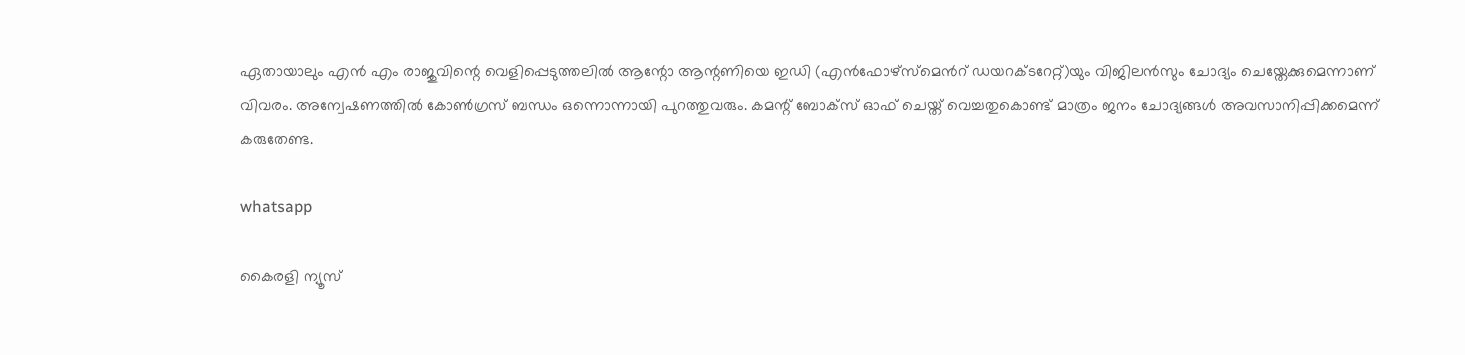ഏതായാലും എൻ എം രാജുവിന്റെ വെളിപ്പെടുത്തലിൽ ആന്റോ ആന്റണിയെ ഇഡി (എൻഫോഴ്സ്മെന്‍റ് ഡയറക്ടറേറ്റ്)യും വിജിലൻസും ചോദ്യം ചെയ്തേക്കുമെന്നാണ് വിവരം. അന്വേഷണത്തിൽ കോൺഗ്രസ് ബന്ധം ഒന്നൊന്നായി പുറത്തുവരും. കമന്റ് ബോക്സ് ഓഫ് ചെയ്ത് വെച്ചതുകൊണ്ട് മാത്രം ജനം ചോദ്യങ്ങള്‍ അവസാനിപ്പിക്കമെന്ന് കരുതേണ്ട.

whatsapp

കൈരളി ന്യൂസ്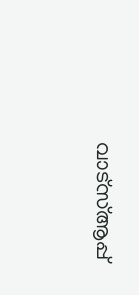വാട്‌സ്ആപ്പ്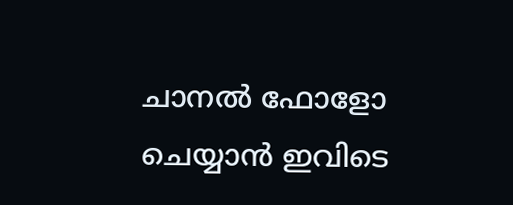ചാനല്‍ ഫോളോ ചെയ്യാന്‍ ഇവിടെ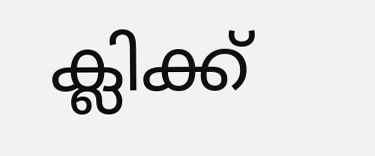ക്ലിക്ക്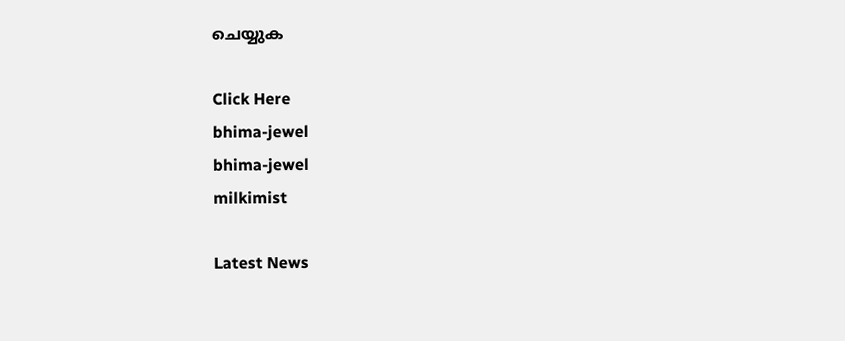ചെയ്യുക

Click Here
bhima-jewel
bhima-jewel
milkimist

Latest News